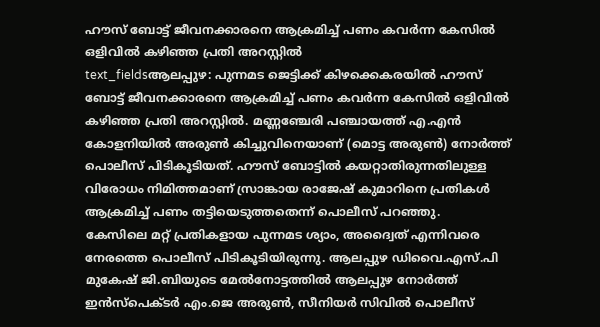ഹൗസ് ബോട്ട് ജീവനക്കാരനെ ആക്രമിച്ച് പണം കവർന്ന കേസിൽ ഒളിവിൽ കഴിഞ്ഞ പ്രതി അറസ്റ്റിൽ
text_fieldsആലപ്പുഴ: പുന്നമട ജെട്ടിക്ക് കിഴക്കെകരയിൽ ഹൗസ് ബോട്ട് ജീവനക്കാരനെ ആക്രമിച്ച് പണം കവർന്ന കേസിൽ ഒളിവിൽ കഴിഞ്ഞ പ്രതി അറസ്റ്റിൽ. മണ്ണഞ്ചേരി പഞ്ചായത്ത് എ.എൻ കോളനിയിൽ അരുൺ കിച്ചുവിനെയാണ് (മൊട്ട അരുൺ) നോർത്ത് പൊലീസ് പിടികൂടിയത്. ഹൗസ് ബോട്ടിൽ കയറ്റാതിരുന്നതിലുള്ള വിരോധം നിമിത്തമാണ് സ്രാങ്കായ രാജേഷ് കുമാറിനെ പ്രതികൾ ആക്രമിച്ച് പണം തട്ടിയെടുത്തതെന്ന് പൊലീസ് പറഞ്ഞു.
കേസിലെ മറ്റ് പ്രതികളായ പുന്നമട ശ്യാം, അദ്വൈത് എന്നിവരെ നേരത്തെ പൊലീസ് പിടികൂടിയിരുന്നു. ആലപ്പുഴ ഡിവൈ.എസ്.പി മുകേഷ് ജി.ബിയുടെ മേൽനോട്ടത്തിൽ ആലപ്പുഴ നോർത്ത് ഇൻസ്പെക്ടർ എം.ജെ അരുൺ, സീനിയർ സിവിൽ പൊലീസ്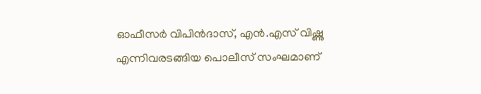ഓഫീസർ വിപിൻദാസ്, എൻ.എസ് വിഷ്ണു എന്നിവരടങ്ങിയ പൊലീസ് സംഘമാണ്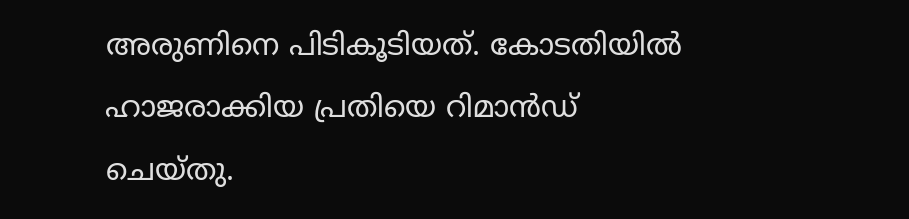അരുണിനെ പിടികൂടിയത്. കോടതിയിൽ ഹാജരാക്കിയ പ്രതിയെ റിമാൻഡ് ചെയ്തു.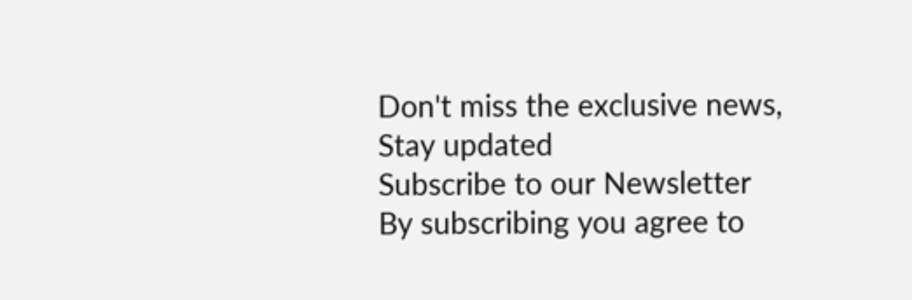Don't miss the exclusive news, Stay updated
Subscribe to our Newsletter
By subscribing you agree to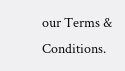our Terms & Conditions.